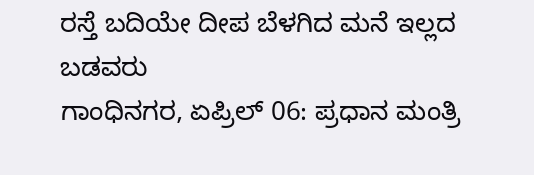ರಸ್ತೆ ಬದಿಯೇ ದೀಪ ಬೆಳಗಿದ ಮನೆ ಇಲ್ಲದ ಬಡವರು
ಗಾಂಧಿನಗರ, ಏಪ್ರಿಲ್ 06: ಪ್ರಧಾನ ಮಂತ್ರಿ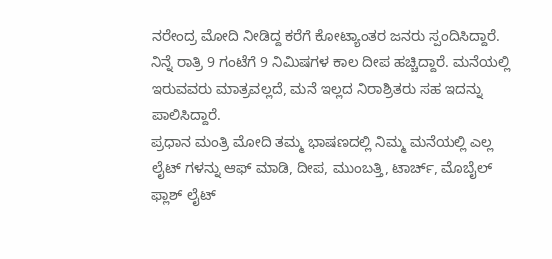ನರೇಂದ್ರ ಮೋದಿ ನೀಡಿದ್ದ ಕರೆಗೆ ಕೋಟ್ಯಾಂತರ ಜನರು ಸ್ಪಂದಿಸಿದ್ದಾರೆ. ನಿನ್ನೆ ರಾತ್ರಿ 9 ಗಂಟೆಗೆ 9 ನಿಮಿಷಗಳ ಕಾಲ ದೀಪ ಹಚ್ಚಿದ್ದಾರೆ. ಮನೆಯಲ್ಲಿ ಇರುವವರು ಮಾತ್ರವಲ್ಲದೆ, ಮನೆ ಇಲ್ಲದ ನಿರಾಶ್ರಿತರು ಸಹ ಇದನ್ನು ಪಾಲಿಸಿದ್ದಾರೆ.
ಪ್ರಧಾನ ಮಂತ್ರಿ ಮೋದಿ ತಮ್ಮ ಭಾಷಣದಲ್ಲಿ ನಿಮ್ಮ ಮನೆಯಲ್ಲಿ ಎಲ್ಲ ಲೈಟ್ ಗಳನ್ನು ಆಫ್ ಮಾಡಿ, ದೀಪ, ಮುಂಬತ್ತಿ, ಟಾರ್ಚ್, ಮೊಬೈಲ್ ಫ್ಲಾಶ್ ಲೈಟ್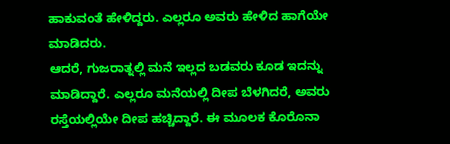ಹಾಕುವಂತೆ ಹೇಳಿದ್ದರು. ಎಲ್ಲರೂ ಅವರು ಹೇಳಿದ ಹಾಗೆಯೇ ಮಾಡಿದರು.
ಆದರೆ, ಗುಜರಾತ್ನಲ್ಲಿ ಮನೆ ಇಲ್ಲದ ಬಡವರು ಕೂಡ ಇದನ್ನು ಮಾಡಿದ್ದಾರೆ. ಎಲ್ಲರೂ ಮನೆಯಲ್ಲಿ ದೀಪ ಬೆಳಗಿದರೆ, ಅವರು ರಸ್ತೆಯಲ್ಲಿಯೇ ದೀಪ ಹಚ್ಚಿದ್ದಾರೆ. ಈ ಮೂಲಕ ಕೊರೊನಾ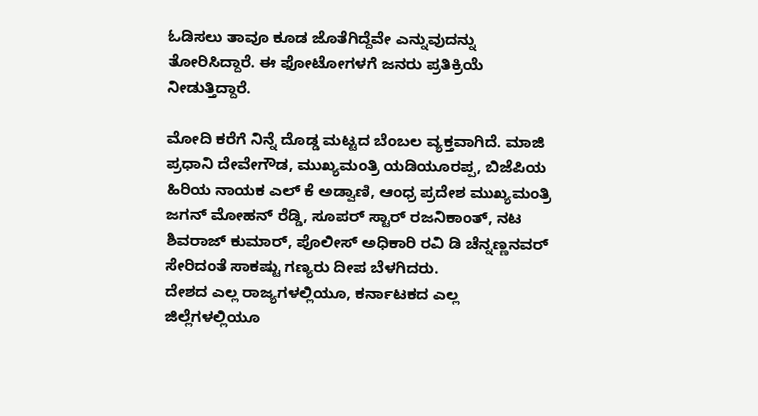ಓಡಿಸಲು ತಾವೂ ಕೂಡ ಜೊತೆಗಿದ್ದೆವೇ ಎನ್ನುವುದನ್ನು ತೋರಿಸಿದ್ದಾರೆ. ಈ ಫೋಟೋಗಳಗೆ ಜನರು ಪ್ರತಿಕ್ರಿಯೆ ನೀಡುತ್ತಿದ್ದಾರೆ.

ಮೋದಿ ಕರೆಗೆ ನಿನ್ನೆ ದೊಡ್ಡ ಮಟ್ಟದ ಬೆಂಬಲ ವ್ಯಕ್ತವಾಗಿದೆ. ಮಾಜಿ ಪ್ರಧಾನಿ ದೇವೇಗೌಡ, ಮುಖ್ಯಮಂತ್ರಿ ಯಡಿಯೂರಪ್ಪ, ಬಿಜೆಪಿಯ ಹಿರಿಯ ನಾಯಕ ಎಲ್ ಕೆ ಅಡ್ವಾಣಿ, ಆಂಧ್ರ ಪ್ರದೇಶ ಮುಖ್ಯಮಂತ್ರಿ ಜಗನ್ ಮೋಹನ್ ರೆಡ್ಡಿ, ಸೂಪರ್ ಸ್ಟಾರ್ ರಜನಿಕಾಂತ್, ನಟ ಶಿವರಾಜ್ ಕುಮಾರ್, ಪೊಲೀಸ್ ಅಧಿಕಾರಿ ರವಿ ಡಿ ಚೆನ್ನಣ್ಣನವರ್ ಸೇರಿದಂತೆ ಸಾಕಷ್ಟು ಗಣ್ಯರು ದೀಪ ಬೆಳಗಿದರು.
ದೇಶದ ಎಲ್ಲ ರಾಜ್ಯಗಳಲ್ಲಿಯೂ, ಕರ್ನಾಟಕದ ಎಲ್ಲ ಜಿಲ್ಲೆಗಳಲ್ಲಿಯೂ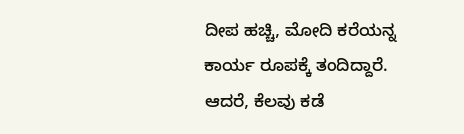ದೀಪ ಹಚ್ಚಿ, ಮೋದಿ ಕರೆಯನ್ನ ಕಾರ್ಯ ರೂಪಕ್ಕೆ ತಂದಿದ್ದಾರೆ. ಆದರೆ, ಕೆಲವು ಕಡೆ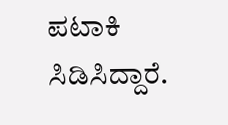ಪಟಾಕಿ ಸಿಡಿಸಿದ್ದಾರೆ.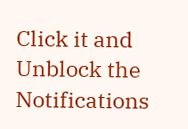Click it and Unblock the Notifications